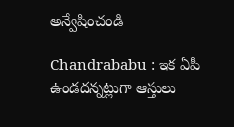అన్వేషించండి

Chandrababu : ఇక ఏపీ ఉండదన్నట్లుగా ఆస్తులు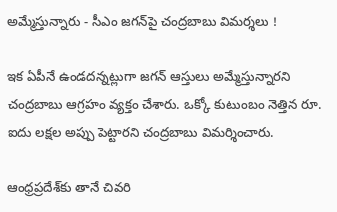అమ్మేస్తున్నారు - సీఎం జగన్‌పై చంద్రబాబు విమర్శలు !

ఇక ఏపీనే ఉండదన్నట్లుగా జగన్ ఆస్తులు అమ్మేస్తున్నారని చంద్రబాబు ఆగ్రహం వ్యక్తం చేశారు. ఒక్కో కుటుంబం నెత్తిన రూ. ఐదు లక్షల అప్పు పెట్టారని చంద్రబాబు విమర్శించారు.

ఆంధ్రప్రదేశ్‌కు తానే చివరి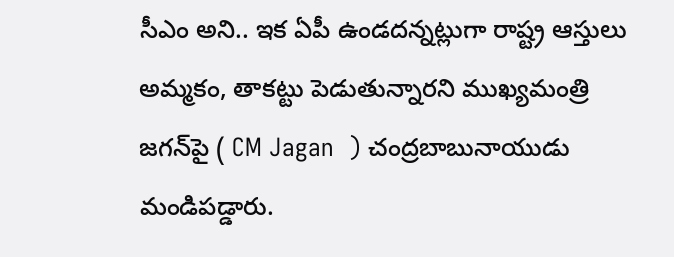సీఎం అని.. ఇక ఏపీ ఉండదన్నట్లుగా రాష్ట్ర ఆస్తులు అమ్మకం, తాకట్టు పెడుతున్నారని ముఖ్యమంత్రి జగన్‌పై ( CM Jagan  ) చంద్రబాబునాయుడు మండిపడ్డారు.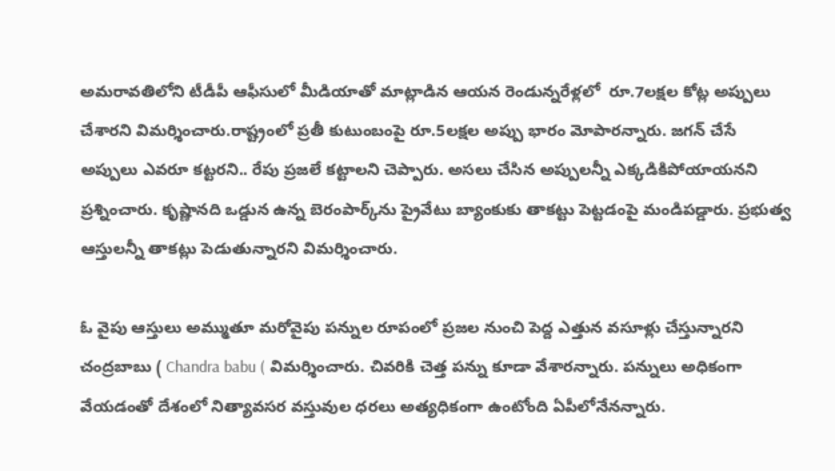అమరావతిలోని టీడీపీ ఆఫీసులో మీడియాతో మాట్లాడిన ఆయన రెండున్నరేళ్లలో  రూ.7లక్షల కోట్ల అప్పులు చేశారని విమర్శించారు.రాష్ట్రంలో ప్రతీ కుటుంబంపై రూ.5లక్షల అప్పు భారం మోపారన్నారు. జగన్ చేసే అప్పులు ఎవరూ కట్టరని.. రేపు ప్రజలే కట్టాలని చెప్పారు. అసలు చేసిన అప్పులన్నీ ఎక్కడికిపోయాయనని ప్రశ్నించారు. కృష్ణానది ఒడ్డున ఉన్న బెరంపార్క్‌ను ప్రైవేటు బ్యాంకుకు తాకట్టు పెట్టడంపై మండిపడ్డారు. ప్రభుత్వ ఆస్తులన్నీ తాకట్లు పెడుతున్నారని విమర్శించారు.

ఓ వైపు ఆస్తులు అమ్ముతూ మరోవైపు పన్నుల రూపంలో ప్రజల నుంచి పెద్ద ఎత్తున వసూళ్లు చేస్తున్నారని చంద్రబాబు ( Chandra babu ( విమర్శించారు. చివరికి చెత్త పన్ను కూడా వేశారన్నారు. పన్నులు అధికంగా వేయడంతో దేశంలో నిత్యావసర వస్తువుల ధరలు అత్యధికంగా ఉంటోంది ఏపీలోనేనన్నారు.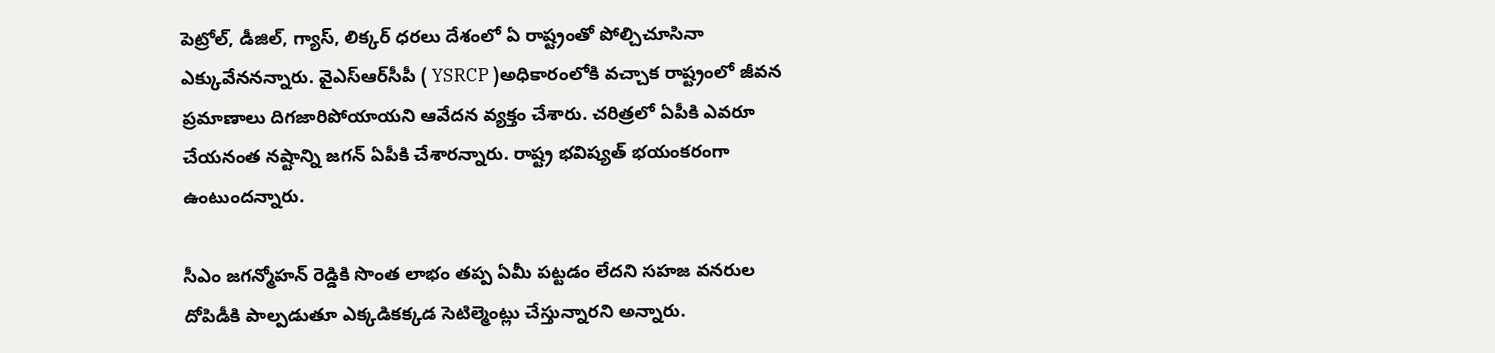పెట్రోల్, డీజిల్, గ్యాస్, లిక్కర్ ధరలు దేశంలో ఏ రాష్ట్రంతో పోల్చిచూసినా ఎక్కువేననన్నారు. వైఎస్ఆర్‌సీపీ ( YSRCP )అధికారంలోకి వచ్చాక రాష్ట్రంలో జీవన ప్రమాణాలు దిగజారిపోయాయని ఆవేదన వ్యక్తం చేశారు. చరిత్రలో ఏపీకి ఎవరూ చేయనంత నష్టాన్ని జగన్ ఏపీకి చేశారన్నారు. రాష్ట్ర భవిష్యత్ భయంకరంగా ఉంటుందన్నారు.

సీఎం జగన్మోహన్ రెడ్డికి సొంత లాభం తప్ప ఏమీ పట్టడం లేదని సహజ వనరుల దోపిడీకి పాల్పడుతూ ఎక్కడికక్కడ సెటిల్మెంట్లు చేస్తున్నారని అన్నారు.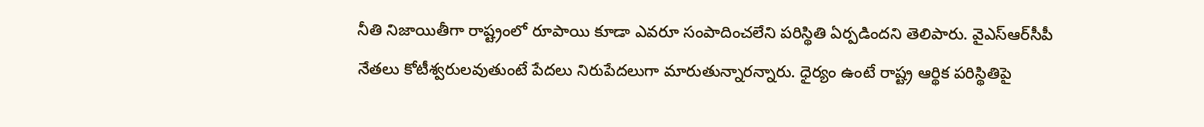నీతి నిజాయితీగా రాష్ట్రంలో రూపాయి కూడా ఎవరూ సంపాదించలేని పరిస్థితి ఏర్పడిందని తెలిపారు. వైఎస్‌ఆర్‌సీపీ నేతలు కోటీశ్వరులవుతుంటే పేదలు నిరుపేదలుగా మారుతున్నారన్నారు. ధైర్యం ఉంటే రాష్ట్ర ఆర్థిక పరిస్థితిపై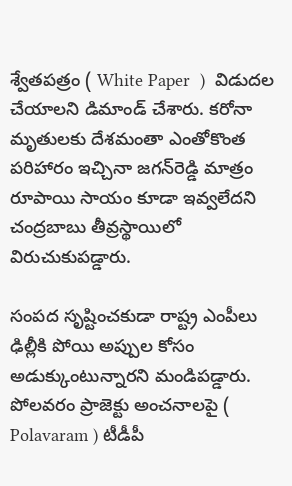శ్వేతపత్రం ( White Paper  )  విడుదల చేయాలని డిమాండ్ చేశారు. కరోనా మృతులకు దేశమంతా ఎంతోకొంత పరిహారం ఇచ్చినా జగన్‌రెడ్డి మాత్రం రూపాయి సాయం కూడా ఇవ్వలేదని చంద్రబాబు తీవ్రస్థాయిలో విరుచుకుపడ్డారు.

సంపద సృష్టించకుడా రాష్ట్ర ఎంపీలు ఢిల్లీకి పోయి అప్పుల కోసం అడుక్కుంటున్నారని మండిపడ్డారు. పోలవరం ప్రాజెక్టు అంచనాలపై ( Polavaram ) టీడీపీ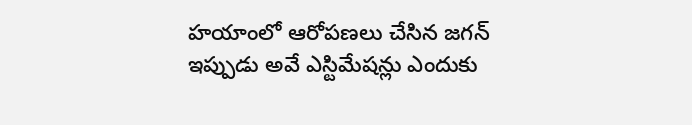హయాంలో ఆరోపణలు చేసిన జగన్ ఇప్పుడు అవే ఎస్టిమేషన్లు ఎందుకు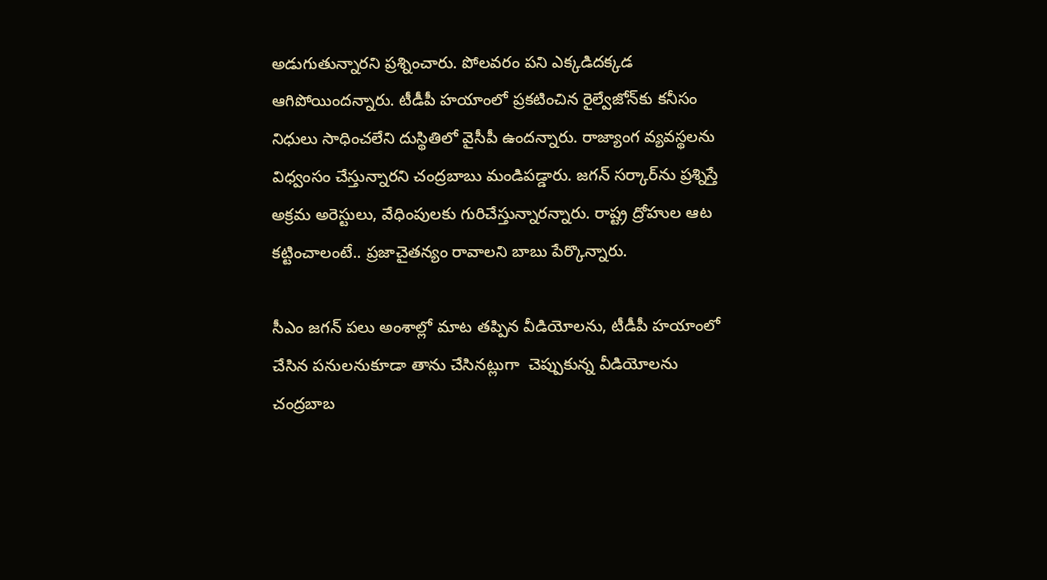అడుగుతున్నారని ప్రశ్నించారు. పోలవరం పని ఎక్కడిదక్కడ ఆగిపోయింద‌న్నారు. టీడీపీ హయాంలో ప్రకటించిన రైల్వేజోన్‌కు కనీసం నిధులు సాధించలేని దుస్థితిలో వైసీపీ ఉందన్నారు. రాజ్యాంగ వ్యవస్థలను విధ్వంసం చేస్తున్నారని చంద్రబాబు మండిపడ్డారు. జగన్‌ సర్కార్‌ను ప్రశ్నిస్తే అక్రమ అరెస్టులు, వేధింపులకు గురిచేస్తున్నారన్నారు. రాష్ట్ర ద్రోహుల ఆట కట్టించాలంటే.. ప్రజాచైతన్యం రావాలని బాబు పేర్కొన్నారు.

సీఎం జగన్ పలు అంశాల్లో మాట తప్పిన వీడియోలను, టీడీపీ హయాంలో చేసిన పనులనుకూడా తాను చేసినట్లుగా  చెప్పుకున్న వీడియోలను చంద్రబాబ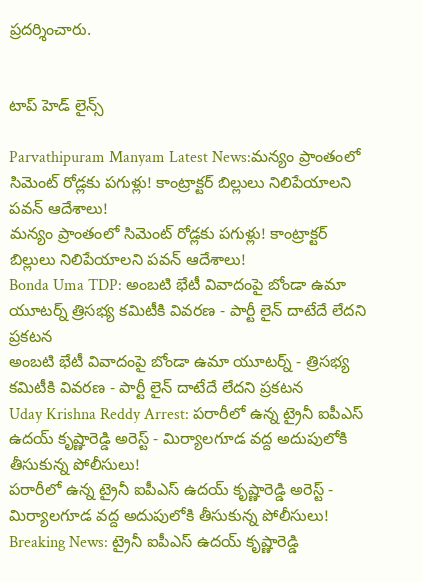ప్రదర్శించారు.


టాప్ హెడ్ లైన్స్

Parvathipuram Manyam Latest News:మన్యం ప్రాంతంలో సిమెంట్‌ రోడ్లకు పగుళ్లు! కాంట్రాక్టర్ బిల్లులు నిలిపేయాలని పవన్ ఆదేశాలు!
మన్యం ప్రాంతంలో సిమెంట్‌ రోడ్లకు పగుళ్లు! కాంట్రాక్టర్ బిల్లులు నిలిపేయాలని పవన్ ఆదేశాలు!
Bonda Uma TDP: అంబటి భేటీ వివాదంపై బోండా ఉమా యూటర్న్ త్రిసభ్య కమిటీకి వివరణ - పార్టీ లైన్ దాటేదే లేదని ప్రకటన
అంబటి భేటీ వివాదంపై బోండా ఉమా యూటర్న్ - త్రిసభ్య కమిటీకి వివరణ - పార్టీ లైన్ దాటేదే లేదని ప్రకటన
Uday Krishna Reddy Arrest: పరారీలో ఉన్న ట్రైనీ ఐపీఎస్ ఉదయ్ కృష్ణారెడ్డి అరెస్ట్ - మిర్యాలగూడ వద్ద అదుపులోకి తీసుకున్న పోలీసులు!
పరారీలో ఉన్న ట్రైనీ ఐపీఎస్ ఉదయ్ కృష్ణారెడ్డి అరెస్ట్ - మిర్యాలగూడ వద్ద అదుపులోకి తీసుకున్న పోలీసులు!
Breaking News: ట్రైనీ ఐపీఎస్ ఉదయ్ కృష్ణారెడ్డి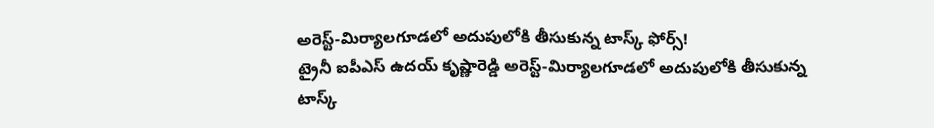అరెస్ట్-మిర్యాలగూడలో అదుపులోకి తీసుకున్న టాస్క్ ఫోర్స్!
ట్రైనీ ఐపీఎస్ ఉదయ్ కృష్ణారెడ్డి అరెస్ట్-మిర్యాలగూడలో అదుపులోకి తీసుకున్న టాస్క్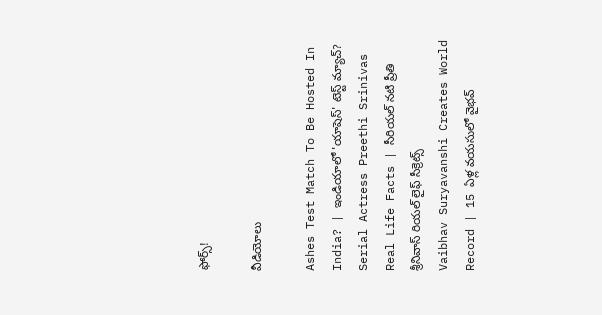ఫోర్స్!

వీడియోలు

Ashes Test Match To Be Hosted In India? | ఇండియాలో 'యాషెస్' టెస్ట్ మ్యాచ్?
Serial Actress Preethi Srinivas Real Life Facts | సీరియల్ నటి ప్రీతి శ్రీనివాస్ రియల్ లైఫ్ సీక్రెట్స్
Vaibhav Suryavanshi Creates World Record | 15 ఏళ్ల వయసులో వైభవ్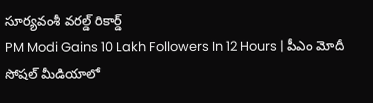సూర్యవంశీ వరల్డ్ రికార్డ్
PM Modi Gains 10 Lakh Followers In 12 Hours | పీఎం మోదీ సోషల్ మీడియాలో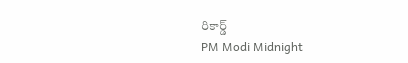రికార్డ్
PM Modi Midnight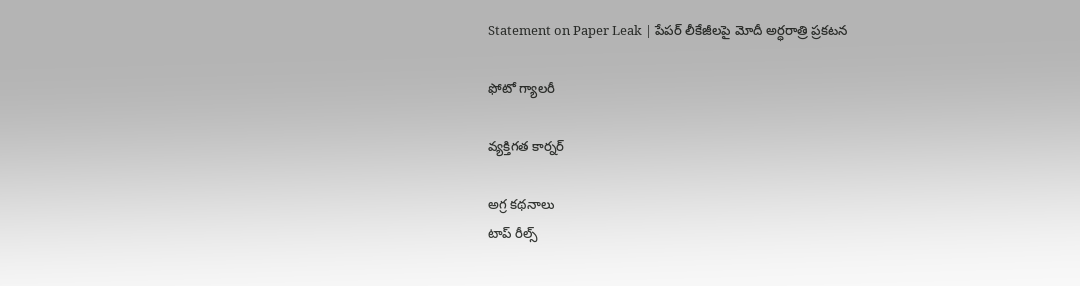Statement on Paper Leak | పేపర్ లీకేజీలపై మోదీ అర్ధరాత్రి ప్రకటన

ఫోటో గ్యాలరీ

వ్యక్తిగత కార్నర్

అగ్ర కథనాలు
టాప్ రీల్స్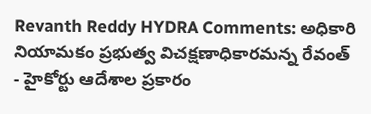Revanth Reddy HYDRA Comments: అధికారి నియామకం ప్రభుత్వ విచక్షణాధికారమన్న రేవంత్ - హైకోర్టు ఆదేశాల ప్రకారం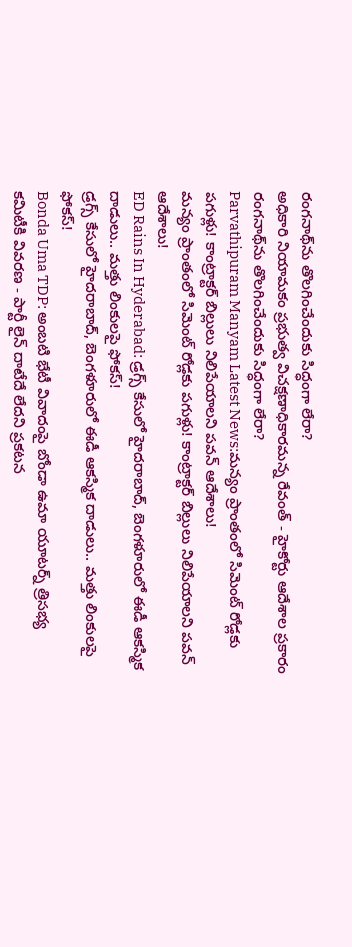రంగనాథ్‌ను తొలగించేందుకు సిద్ధంగా లేరా?
అధికారి నియామకం ప్రభుత్వ విచక్షణాధికారమన్న రేవంత్ - హైకోర్టు ఆదేశాల ప్రకారం రంగనాథ్‌ను తొలగించేందుకు సిద్ధంగా లేరా?
Parvathipuram Manyam Latest News:మన్యం ప్రాంతంలో సిమెంట్‌ రోడ్లకు పగుళ్లు! కాంట్రాక్టర్ బిల్లులు నిలిపేయాలని పవన్ ఆదేశాలు!
మన్యం ప్రాంతంలో సిమెంట్‌ రోడ్లకు పగుళ్లు! కాంట్రాక్టర్ బిల్లులు నిలిపేయాలని పవన్ ఆదేశాలు!
ED Rains In Hyderabad: డ్రగ్స్ కేసులో హైదరాబాద్, బెంగళూరులో ఈడీ ఆకస్మిక దాడులు.. మత్తు లింకులపై ఫోకస్!
డ్రగ్స్ కేసులో హైదరాబాద్, బెంగళూరులో ఈడీ ఆకస్మిక దాడులు.. మత్తు లింకులపై ఫోకస్!
Bonda Uma TDP: అంబటి భేటీ వివాదంపై బోండా ఉమా యూటర్న్ త్రిసభ్య కమిటీకి వివరణ - పార్టీ లైన్ దాటేదే లేదని ప్రకటన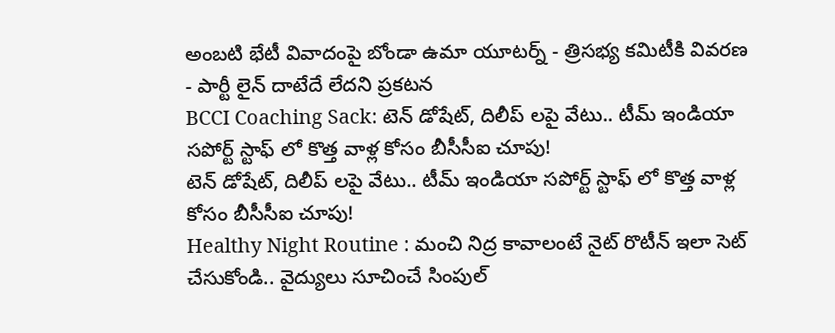అంబటి భేటీ వివాదంపై బోండా ఉమా యూటర్న్ - త్రిసభ్య కమిటీకి వివరణ - పార్టీ లైన్ దాటేదే లేదని ప్రకటన
BCCI Coaching Sack: టెన్ డోషేట్, దిలీప్ లపై వేటు.. టీమ్ ఇండియా సపోర్ట్ స్టాఫ్ లో కొత్త వాళ్ల కోసం బీసీసీఐ చూపు!
టెన్ డోషేట్, దిలీప్ లపై వేటు.. టీమ్ ఇండియా సపోర్ట్ స్టాఫ్ లో కొత్త వాళ్ల కోసం బీసీసీఐ చూపు!
Healthy Night Routine : మంచి నిద్ర కావాలంటే నైట్ రొటీన్ ఇలా సెట్ చేసుకోండి.. వైద్యులు సూచించే సింపుల్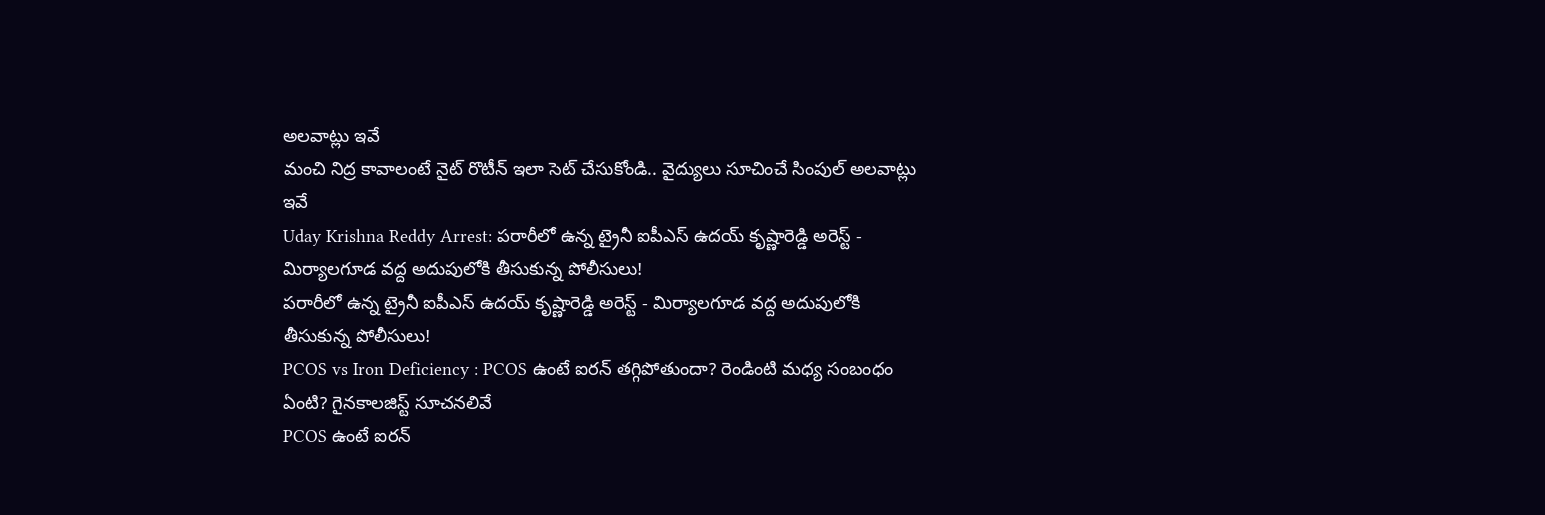అలవాట్లు ఇవే
మంచి నిద్ర కావాలంటే నైట్ రొటీన్ ఇలా సెట్ చేసుకోండి.. వైద్యులు సూచించే సింపుల్ అలవాట్లు ఇవే
Uday Krishna Reddy Arrest: పరారీలో ఉన్న ట్రైనీ ఐపీఎస్ ఉదయ్ కృష్ణారెడ్డి అరెస్ట్ - మిర్యాలగూడ వద్ద అదుపులోకి తీసుకున్న పోలీసులు!
పరారీలో ఉన్న ట్రైనీ ఐపీఎస్ ఉదయ్ కృష్ణారెడ్డి అరెస్ట్ - మిర్యాలగూడ వద్ద అదుపులోకి తీసుకున్న పోలీసులు!
PCOS vs Iron Deficiency : PCOS ఉంటే ఐరన్ తగ్గిపోతుందా? రెండింటి మధ్య సంబంధం ఏంటి? గైనకాలజిస్ట్ సూచనలివే
PCOS ఉంటే ఐరన్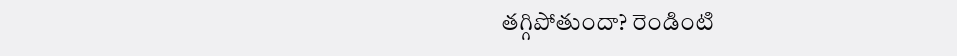తగ్గిపోతుందా? రెండింటి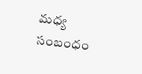మధ్య సంబంధం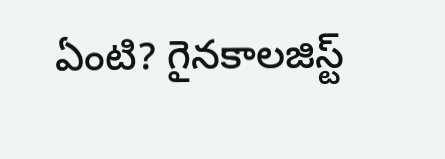ఏంటి? గైనకాలజిస్ట్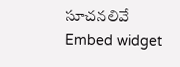సూచనలివే
Embed widget